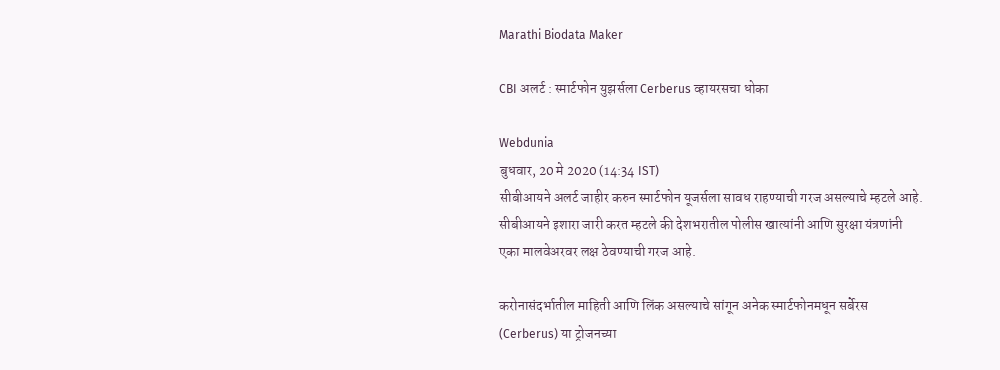Marathi Biodata Maker

CBI अलर्ट : स्मार्टफोन युझर्सला Cerberus व्हायरसचा धोका

Webdunia
बुधवार, 20 मे 2020 (14:34 IST)
सीबीआयने अलर्ट जाहीर करुन स्मार्टफोन यूजर्सला सावध राहण्याची गरज असल्याचे म्हटले आहे. सीबीआयने इशारा जारी करत म्हटले की देशभरातील पोलीस खात्यांनी आणि सुरक्षा यंत्रणांनी एका मालवेअरवर लक्ष ठेवण्याची गरज आहे.

करोनासंदर्भातील माहिती आणि लिंक असल्याचे सांगून अनेक स्मार्टफोनमधून सर्बेरस (Cerberus) या ट्रोजनच्या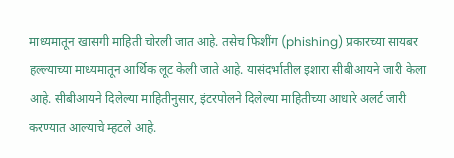माध्यमातून खासगी माहिती चोरली जात आहे. तसेच फिशींग (phishing) प्रकारच्या सायबर हल्ल्याच्या माध्यमातून आर्थिक लूट केली जाते आहे. यासंदर्भातील इशारा सीबीआयने जारी केला आहे. सीबीआयने दिलेल्या माहितीनुसार, इंटरपोलने दिलेल्या माहितीच्या आधारे अ‍लर्ट जारी करण्यात आल्याचे म्हटले आहे.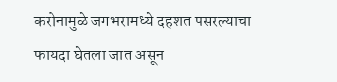करोनामुळे जगभरामध्ये दहशत पसरल्याचा फायदा घेतला जात असून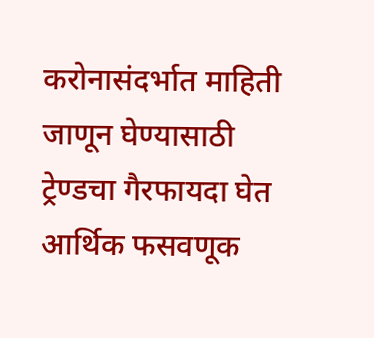करोनासंदर्भात माहिती जाणून घेण्यासाठी ट्रेण्डचा गैरफायदा घेत आर्थिक फसवणूक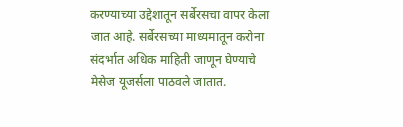करण्याच्या उद्देशातून सर्बेरसचा वापर केला जात आहे. सर्बेरसच्या माध्यमातून करोना संदर्भात अधिक माहिती जाणून घेण्याचे मेसेज यूजर्सला पाठवले जातात.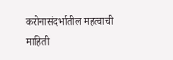करोनासंदर्भातील महत्वाची माहिती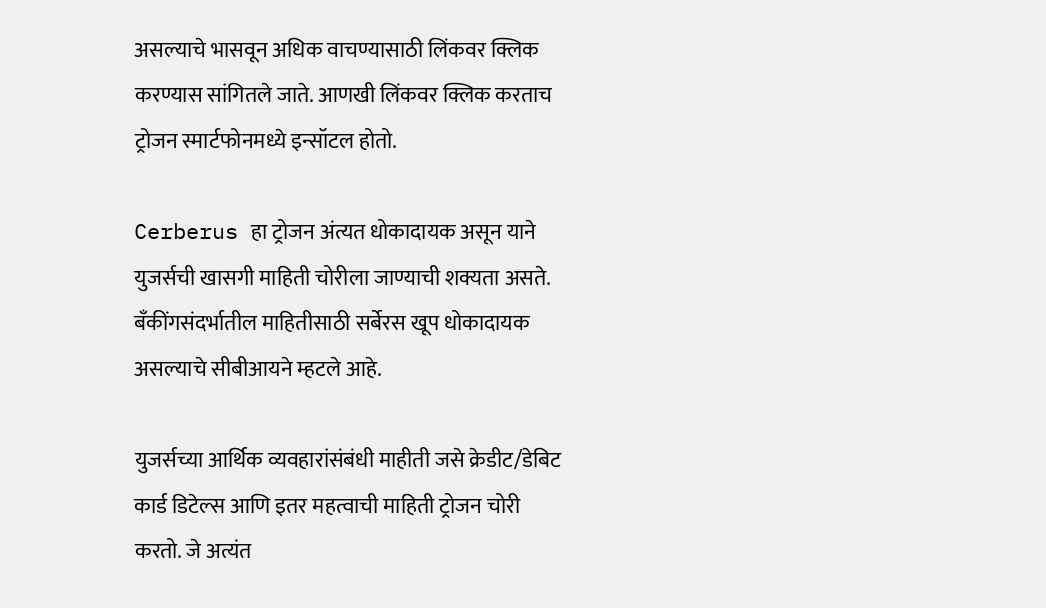असल्याचे भासवून अधिक वाचण्यासाठी लिंकवर क्लिक करण्यास सांगितले जाते. आणखी लिंकवर क्लिक करताच ट्रोजन स्मार्टफोनमध्ये इन्सॉटल होतो.

Cerberus हा ट्रोजन अंत्यत धोकादायक असून याने युजर्सची खासगी माहिती चोरीला जाण्याची शक्यता असते. बँकींगसंदर्भातील माहितीसाठी सर्बेरस खूप धोकादायक असल्याचे सीबीआयने म्हटले आहे.

युजर्सच्या आर्थिक व्यवहारांसंबंधी माहीती जसे क्रेडीट/डेबिट कार्ड डिटेल्स आणि इतर महत्वाची माहिती ट्रोजन चोरी करतो. जे अत्यंत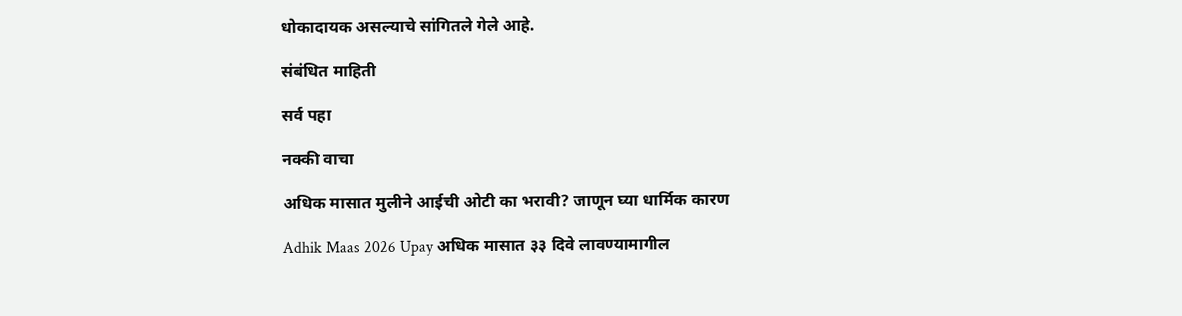धोकादायक असल्याचे सांगितले गेले आहे.

संबंधित माहिती

सर्व पहा

नक्की वाचा

अधिक मासात मुलीने आईची ओटी का भरावी? जाणून घ्या धार्मिक कारण

Adhik Maas 2026 Upay अधिक मासात ३३ दिवे लावण्यामागील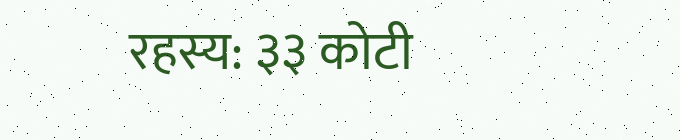रहस्य: ३३ कोटी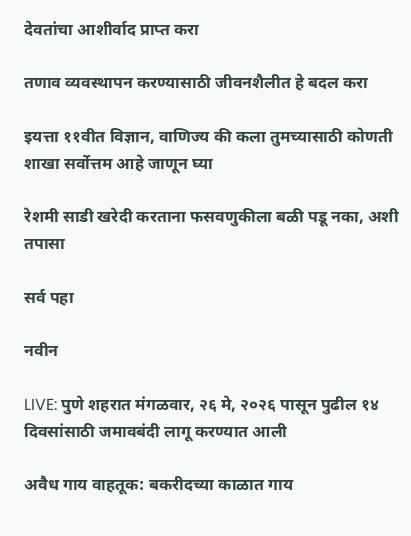देवतांचा आशीर्वाद प्राप्त करा

तणाव व्यवस्थापन करण्यासाठी जीवनशैलीत हे बदल करा

इयत्ता ११वीत विज्ञान, वाणिज्य की कला तुमच्यासाठी कोणती शाखा सर्वोत्तम आहे जाणून घ्या

रेशमी साडी खरेदी करताना फसवणुकीला बळी पडू नका, अशी तपासा

सर्व पहा

नवीन

LIVE: पुणे शहरात मंगळवार, २६ मे, २०२६ पासून पुढील १४ दिवसांसाठी जमावबंदी लागू करण्यात आली

अवैध गाय वाहतूक: बकरीदच्या काळात गाय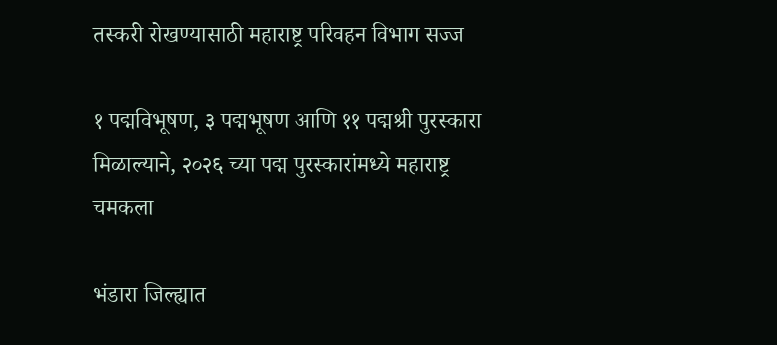तस्करी रोखण्यासाठी महाराष्ट्र परिवहन विभाग सज्ज

१ पद्मविभूषण, ३ पद्मभूषण आणि ११ पद्मश्री पुरस्कारा मिळाल्याने, २०२६ च्या पद्म पुरस्कारांमध्ये महाराष्ट्र चमकला

भंडारा जिल्ह्यात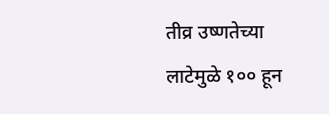तीव्र उष्णतेच्या लाटेमुळे १०० हून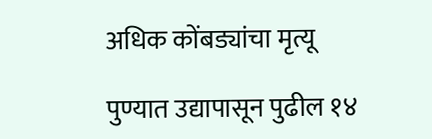अधिक कोंबड्यांचा मृत्यू

पुण्यात उद्यापासून पुढील १४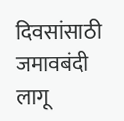दिवसांसाठी जमावबंदी लागू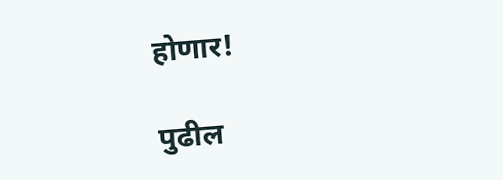होणार!

पुढील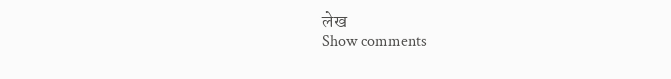लेख
Show comments